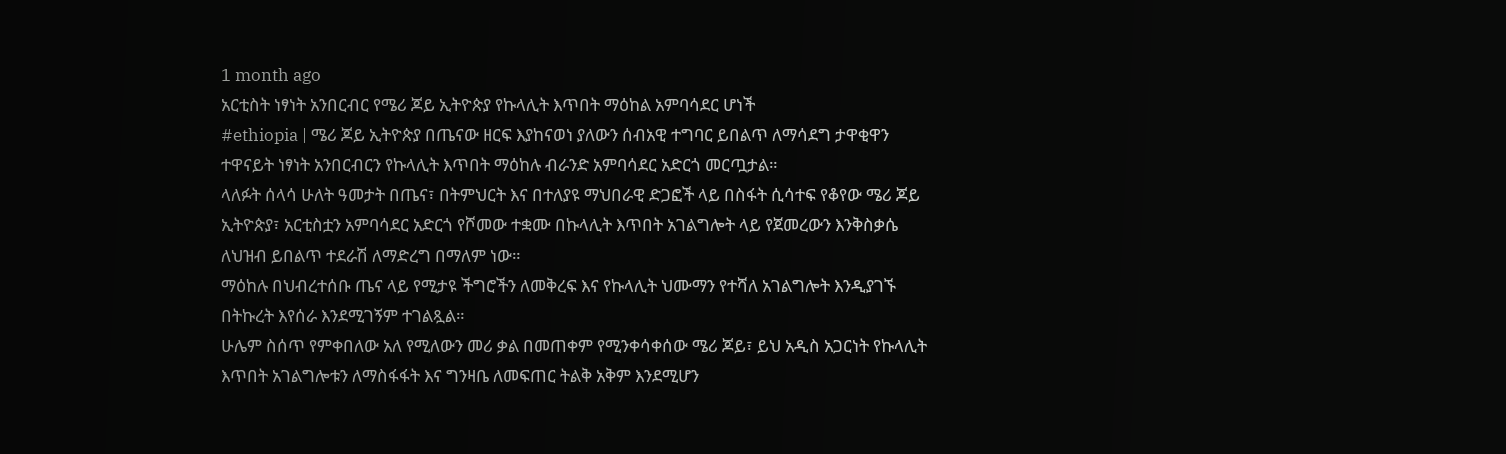1 month ago
አርቲስት ነፃነት አንበርብር የሜሪ ጆይ ኢትዮጵያ የኩላሊት እጥበት ማዕከል አምባሳደር ሆነች
#ethiopia | ሜሪ ጆይ ኢትዮጵያ በጤናው ዘርፍ እያከናወነ ያለውን ሰብአዊ ተግባር ይበልጥ ለማሳደግ ታዋቂዋን ተዋናይት ነፃነት አንበርብርን የኩላሊት እጥበት ማዕከሉ ብራንድ አምባሳደር አድርጎ መርጧታል።
ላለፉት ሰላሳ ሁለት ዓመታት በጤና፣ በትምህርት እና በተለያዩ ማህበራዊ ድጋፎች ላይ በስፋት ሲሳተፍ የቆየው ሜሪ ጆይ ኢትዮጵያ፣ አርቲስቷን አምባሳደር አድርጎ የሾመው ተቋሙ በኩላሊት እጥበት አገልግሎት ላይ የጀመረውን እንቅስቃሴ ለህዝብ ይበልጥ ተደራሽ ለማድረግ በማለም ነው።
ማዕከሉ በህብረተሰቡ ጤና ላይ የሚታዩ ችግሮችን ለመቅረፍ እና የኩላሊት ህሙማን የተሻለ አገልግሎት እንዲያገኙ በትኩረት እየሰራ እንደሚገኝም ተገልጿል።
ሁሌም ስሰጥ የምቀበለው አለ የሚለውን መሪ ቃል በመጠቀም የሚንቀሳቀሰው ሜሪ ጆይ፣ ይህ አዲስ አጋርነት የኩላሊት እጥበት አገልግሎቱን ለማስፋፋት እና ግንዛቤ ለመፍጠር ትልቅ አቅም እንደሚሆን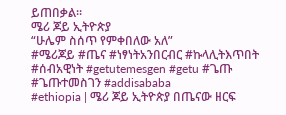ይጠበቃል።
ሜሪ ጆይ ኢትዮጵያ
“ሁሌም ስሰጥ የምቀበለው አለ”
#ሜሪጆይ #ጤና #ነፃነትአንበርብር #ኩላሊትእጥበት #ሰብአዊነት #getutemesgen #getu #ጌጡ #ጌጡተመስገን #addisababa
#ethiopia | ሜሪ ጆይ ኢትዮጵያ በጤናው ዘርፍ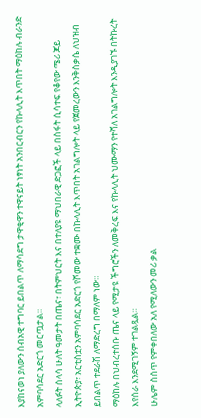እያከናወነ ያለውን ሰብአዊ ተግባር ይበልጥ ለማሳደግ ታዋቂዋን ተዋናይት ነፃነት አንበርብርን የኩላሊት እጥበት ማዕከሉ ብራንድ አምባሳደር አድርጎ መርጧታል።
ላለፉት ሰላሳ ሁለት ዓመታት በጤና፣ በትምህርት እና በተለያዩ ማህበራዊ ድጋፎች ላይ በስፋት ሲሳተፍ የቆየው ሜሪ ጆይ ኢትዮጵያ፣ አርቲስቷን አምባሳደር አድርጎ የሾመው ተቋሙ በኩላሊት እጥበት አገልግሎት ላይ የጀመረውን እንቅስቃሴ ለህዝብ ይበልጥ ተደራሽ ለማድረግ በማለም ነው።
ማዕከሉ በህብረተሰቡ ጤና ላይ የሚታዩ ችግሮችን ለመቅረፍ እና የኩላሊት ህሙማን የተሻለ አገልግሎት እንዲያገኙ በትኩረት እየሰራ እንደሚገኝም ተገልጿል።
ሁሌም ስሰጥ የምቀበለው አለ የሚለውን መሪ ቃል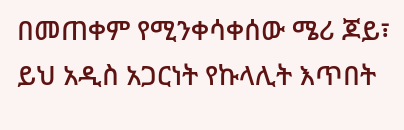በመጠቀም የሚንቀሳቀሰው ሜሪ ጆይ፣ ይህ አዲስ አጋርነት የኩላሊት እጥበት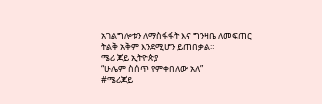አገልግሎቱን ለማስፋፋት እና ግንዛቤ ለመፍጠር ትልቅ አቅም እንደሚሆን ይጠበቃል።
ሜሪ ጆይ ኢትዮጵያ
“ሁሌም ስሰጥ የምቀበለው አለ”
#ሜሪጆይ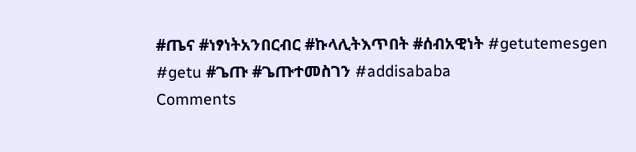#ጤና #ነፃነትአንበርብር #ኩላሊትእጥበት #ሰብአዊነት #getutemesgen #getu #ጌጡ #ጌጡተመስገን #addisababa
Comments